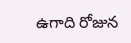ఉగాది రోజున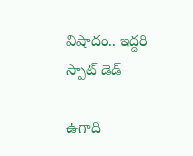విషాదం.. ఇద్దరి స్పాట్ డెడ్

ఉగాది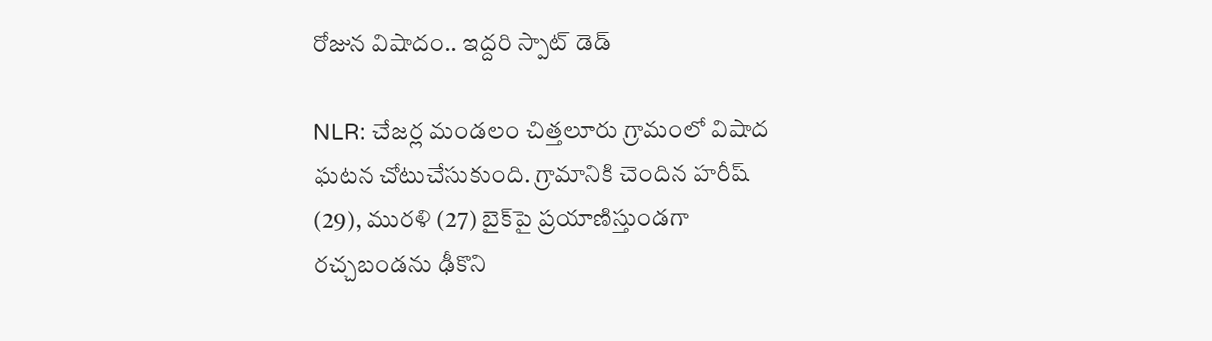రోజున విషాదం.. ఇద్దరి స్పాట్ డెడ్

NLR: చేజర్ల మండలం చిత్తలూరు గ్రామంలో విషాద ఘటన చోటుచేసుకుంది. గ్రామానికి చెందిన హరీష్ (29), మురళి (27) బైక్‌పై ప్రయాణిస్తుండగా రచ్చబండను ఢీకొని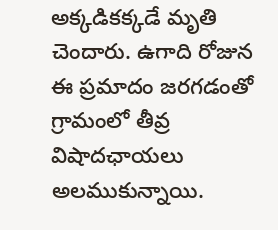అక్కడికక్కడే మృతి చెందారు. ఉగాది రోజున ఈ ప్రమాదం జరగడంతో గ్రామంలో తీవ్ర విషాదఛాయలు అలముకున్నాయి.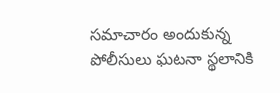సమాచారం అందుకున్న పోలీసులు ఘటనా స్థలానికి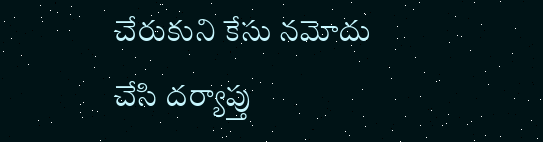చేరుకుని కేసు నమోదు చేసి దర్యాప్తు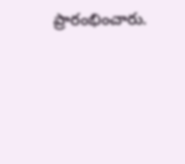ప్రారంభించారు.